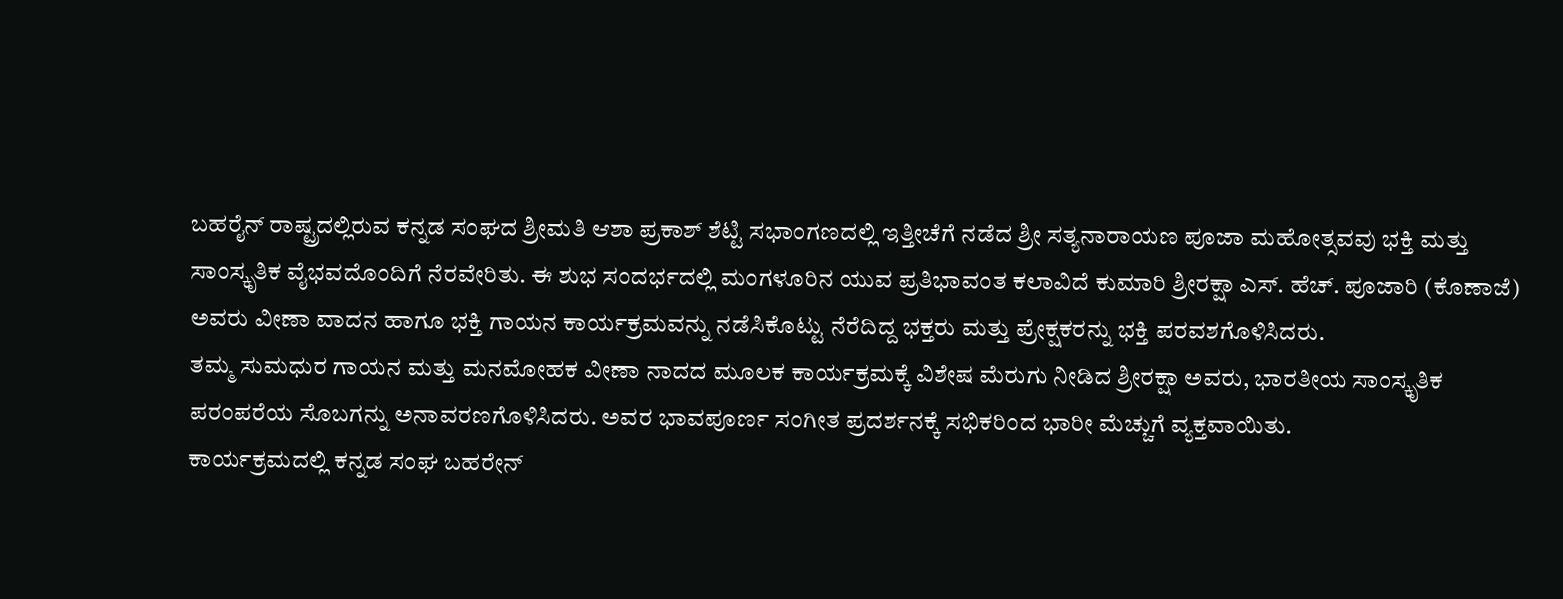ಬಹರೈನ್ ರಾಷ್ಟ್ರದಲ್ಲಿರುವ ಕನ್ನಡ ಸಂಘದ ಶ್ರೀಮತಿ ಆಶಾ ಪ್ರಕಾಶ್ ಶೆಟ್ಟಿ ಸಭಾಂಗಣದಲ್ಲಿ ಇತ್ತೀಚೆಗೆ ನಡೆದ ಶ್ರೀ ಸತ್ಯನಾರಾಯಣ ಪೂಜಾ ಮಹೋತ್ಸವವು ಭಕ್ತಿ ಮತ್ತು ಸಾಂಸ್ಕೃತಿಕ ವೈಭವದೊಂದಿಗೆ ನೆರವೇರಿತು. ಈ ಶುಭ ಸಂದರ್ಭದಲ್ಲಿ ಮಂಗಳೂರಿನ ಯುವ ಪ್ರತಿಭಾವಂತ ಕಲಾವಿದೆ ಕುಮಾರಿ ಶ್ರೀರಕ್ಷಾ ಎಸ್. ಹೆಚ್. ಪೂಜಾರಿ (ಕೊಣಾಜೆ) ಅವರು ವೀಣಾ ವಾದನ ಹಾಗೂ ಭಕ್ತಿ ಗಾಯನ ಕಾರ್ಯಕ್ರಮವನ್ನು ನಡೆಸಿಕೊಟ್ಟು ನೆರೆದಿದ್ದ ಭಕ್ತರು ಮತ್ತು ಪ್ರೇಕ್ಷಕರನ್ನು ಭಕ್ತಿ ಪರವಶಗೊಳಿಸಿದರು.
ತಮ್ಮ ಸುಮಧುರ ಗಾಯನ ಮತ್ತು ಮನಮೋಹಕ ವೀಣಾ ನಾದದ ಮೂಲಕ ಕಾರ್ಯಕ್ರಮಕ್ಕೆ ವಿಶೇಷ ಮೆರುಗು ನೀಡಿದ ಶ್ರೀರಕ್ಷಾ ಅವರು, ಭಾರತೀಯ ಸಾಂಸ್ಕೃತಿಕ ಪರಂಪರೆಯ ಸೊಬಗನ್ನು ಅನಾವರಣಗೊಳಿಸಿದರು. ಅವರ ಭಾವಪೂರ್ಣ ಸಂಗೀತ ಪ್ರದರ್ಶನಕ್ಕೆ ಸಭಿಕರಿಂದ ಭಾರೀ ಮೆಚ್ಚುಗೆ ವ್ಯಕ್ತವಾಯಿತು.
ಕಾರ್ಯಕ್ರಮದಲ್ಲಿ ಕನ್ನಡ ಸಂಘ ಬಹರೇನ್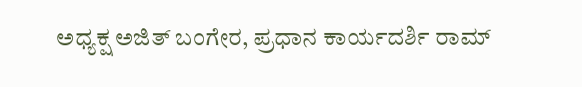ಅಧ್ಯಕ್ಷ ಅಜಿತ್ ಬಂಗೇರ, ಪ್ರಧಾನ ಕಾರ್ಯದರ್ಶಿ ರಾಮ್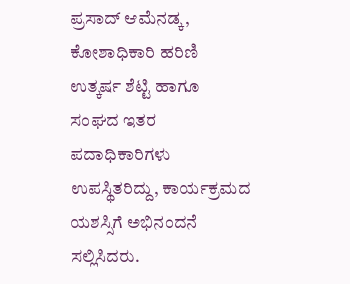ಪ್ರಸಾದ್ ಆಮೆನಡ್ಕ, ಕೋಶಾಧಿಕಾರಿ ಹರಿಣಿ ಉತ್ಕರ್ಷ ಶೆಟ್ಟಿ ಹಾಗೂ ಸಂಘದ ಇತರ ಪದಾಧಿಕಾರಿಗಳು ಉಪಸ್ಥಿತರಿದ್ದು, ಕಾರ್ಯಕ್ರಮದ ಯಶಸ್ಸಿಗೆ ಅಭಿನಂದನೆ ಸಲ್ಲಿಸಿದರು.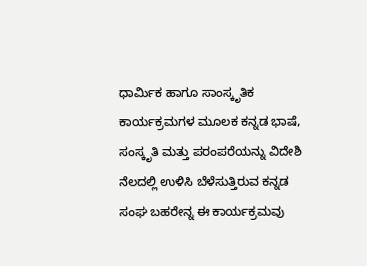ಧಾರ್ಮಿಕ ಹಾಗೂ ಸಾಂಸ್ಕೃತಿಕ ಕಾರ್ಯಕ್ರಮಗಳ ಮೂಲಕ ಕನ್ನಡ ಭಾಷೆ, ಸಂಸ್ಕೃತಿ ಮತ್ತು ಪರಂಪರೆಯನ್ನು ವಿದೇಶಿ ನೆಲದಲ್ಲಿ ಉಳಿಸಿ ಬೆಳೆಸುತ್ತಿರುವ ಕನ್ನಡ ಸಂಘ ಬಹರೇನ್ನ ಈ ಕಾರ್ಯಕ್ರಮವು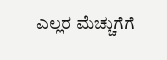ಎಲ್ಲರ ಮೆಚ್ಚುಗೆಗೆ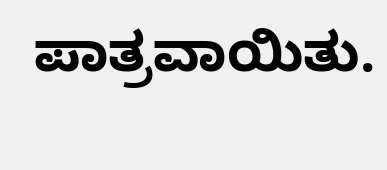ಪಾತ್ರವಾಯಿತು.